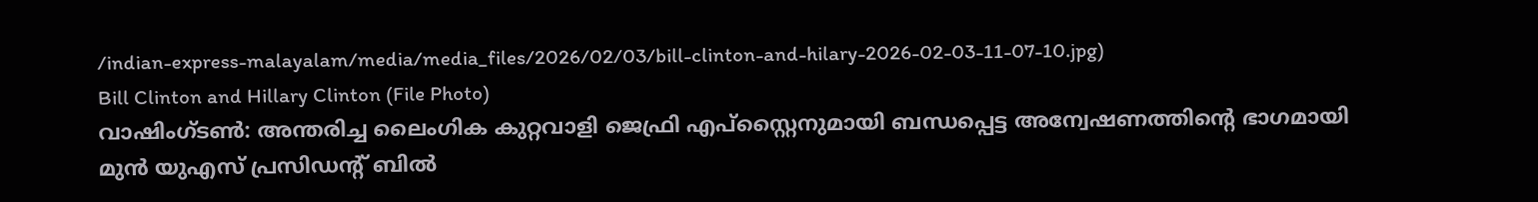/indian-express-malayalam/media/media_files/2026/02/03/bill-clinton-and-hilary-2026-02-03-11-07-10.jpg)
Bill Clinton and Hillary Clinton (File Photo)
വാഷിംഗ്ടൺ: അന്തരിച്ച ലൈംഗിക കുറ്റവാളി ജെഫ്രി എപ്സ്റ്റൈനുമായി ബന്ധപ്പെട്ട അന്വേഷണത്തിന്റെ ഭാഗമായി മുൻ യുഎസ് പ്രസിഡന്റ് ബിൽ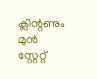ക്ലിന്റണും മുൻ സ്റ്റേറ്റ്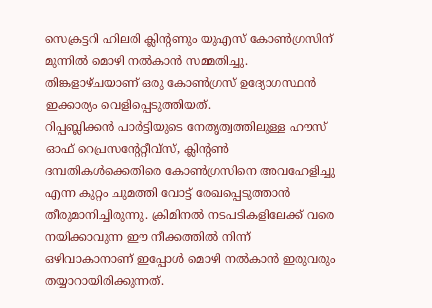സെക്രട്ടറി ഹിലരി ക്ലിന്റണും യുഎസ് കോൺഗ്രസിന് മുന്നിൽ മൊഴി നൽകാൻ സമ്മതിച്ചു. തിങ്കളാഴ്ചയാണ് ഒരു കോൺഗ്രസ് ഉദ്യോഗസ്ഥൻ ഇക്കാര്യം വെളിപ്പെടുത്തിയത്.
റിപ്പബ്ലിക്കൻ പാർട്ടിയുടെ നേതൃത്വത്തിലുള്ള ഹൗസ് ഓഫ് റെപ്രസന്റേറ്റീവ്സ്, ക്ലിന്റൺ ദമ്പതികൾക്കെതിരെ കോൺഗ്രസിനെ അവഹേളിച്ചു എന്ന കുറ്റം ചുമത്തി വോട്ട് രേഖപ്പെടുത്താൻ തീരുമാനിച്ചിരുന്നു. ക്രിമിനൽ നടപടികളിലേക്ക് വരെ നയിക്കാവുന്ന ഈ നീക്കത്തിൽ നിന്ന് ഒഴിവാകാനാണ് ഇപ്പോൾ മൊഴി നൽകാൻ ഇരുവരും തയ്യാറായിരിക്കുന്നത്.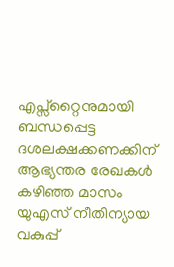എപ്സ്റ്റൈനുമായി ബന്ധപ്പെട്ട ദശലക്ഷക്കണക്കിന് ആഭ്യന്തര രേഖകൾ കഴിഞ്ഞ മാസം യുഎസ് നീതിന്യായ വകുപ്പ്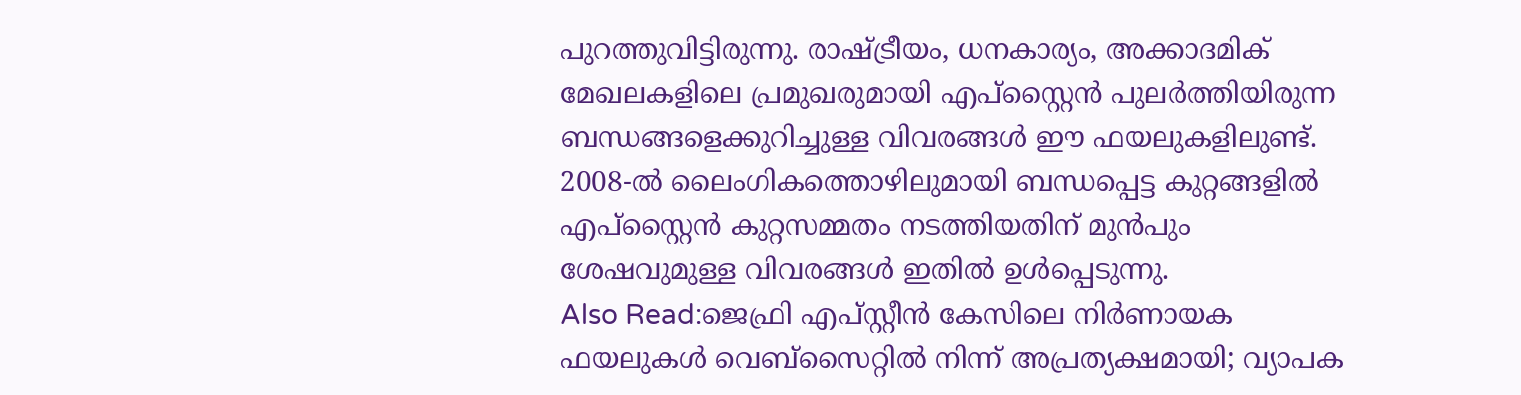പുറത്തുവിട്ടിരുന്നു. രാഷ്ട്രീയം, ധനകാര്യം, അക്കാദമിക് മേഖലകളിലെ പ്രമുഖരുമായി എപ്സ്റ്റൈൻ പുലർത്തിയിരുന്ന ബന്ധങ്ങളെക്കുറിച്ചുള്ള വിവരങ്ങൾ ഈ ഫയലുകളിലുണ്ട്. 2008-ൽ ലൈംഗികത്തൊഴിലുമായി ബന്ധപ്പെട്ട കുറ്റങ്ങളിൽ എപ്സ്റ്റൈൻ കുറ്റസമ്മതം നടത്തിയതിന് മുൻപും ശേഷവുമുള്ള വിവരങ്ങൾ ഇതിൽ ഉൾപ്പെടുന്നു.
Also Read:ജെഫ്രി എപ്സ്റ്റീൻ കേസിലെ നിർണായക ഫയലുകൾ വെബ്സൈറ്റിൽ നിന്ന് അപ്രത്യക്ഷമായി; വ്യാപക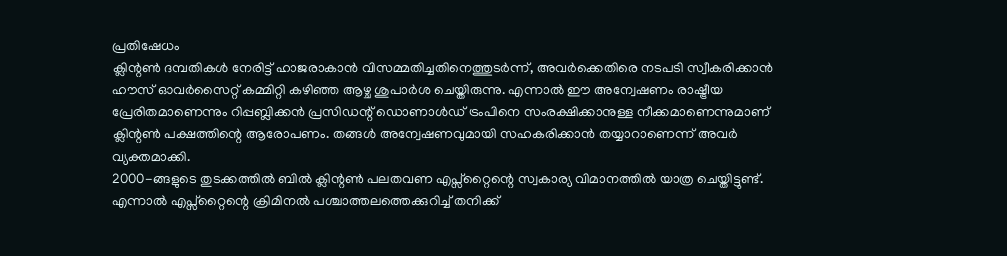പ്രതിഷേധം
ക്ലിന്റൺ ദമ്പതികൾ നേരിട്ട് ഹാജരാകാൻ വിസമ്മതിച്ചതിനെത്തുടർന്ന്, അവർക്കെതിരെ നടപടി സ്വീകരിക്കാൻ ഹൗസ് ഓവർസൈറ്റ് കമ്മിറ്റി കഴിഞ്ഞ ആഴ്ച ശുപാർശ ചെയ്തിരുന്നു. എന്നാൽ ഈ അന്വേഷണം രാഷ്ട്രീയ പ്രേരിതമാണെന്നും റിപ്പബ്ലിക്കൻ പ്രസിഡന്റ് ഡൊണാൾഡ് ട്രംപിനെ സംരക്ഷിക്കാനുള്ള നീക്കമാണെന്നുമാണ് ക്ലിന്റൺ പക്ഷത്തിന്റെ ആരോപണം. തങ്ങൾ അന്വേഷണവുമായി സഹകരിക്കാൻ തയ്യാറാണെന്ന് അവർ വ്യക്തമാക്കി.
2000-ങ്ങളുടെ തുടക്കത്തിൽ ബിൽ ക്ലിന്റൺ പലതവണ എപ്സ്റ്റൈന്റെ സ്വകാര്യ വിമാനത്തിൽ യാത്ര ചെയ്തിട്ടുണ്ട്. എന്നാൽ എപ്സ്റ്റൈന്റെ ക്രിമിനൽ പശ്ചാത്തലത്തെക്കുറിച്ച് തനിക്ക്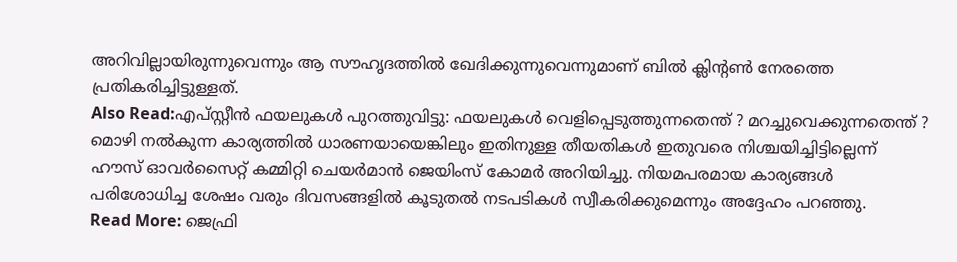അറിവില്ലായിരുന്നുവെന്നും ആ സൗഹൃദത്തിൽ ഖേദിക്കുന്നുവെന്നുമാണ് ബിൽ ക്ലിന്റൺ നേരത്തെ പ്രതികരിച്ചിട്ടുള്ളത്.
Also Read:എപ്സ്റ്റീൻ ഫയലുകൾ പുറത്തുവിട്ടു: ഫയലുകൾ വെളിപ്പെടുത്തുന്നതെന്ത് ? മറച്ചുവെക്കുന്നതെന്ത് ?
മൊഴി നൽകുന്ന കാര്യത്തിൽ ധാരണയായെങ്കിലും ഇതിനുള്ള തീയതികൾ ഇതുവരെ നിശ്ചയിച്ചിട്ടില്ലെന്ന് ഹൗസ് ഓവർസൈറ്റ് കമ്മിറ്റി ചെയർമാൻ ജെയിംസ് കോമർ അറിയിച്ചു. നിയമപരമായ കാര്യങ്ങൾ പരിശോധിച്ച ശേഷം വരും ദിവസങ്ങളിൽ കൂടുതൽ നടപടികൾ സ്വീകരിക്കുമെന്നും അദ്ദേഹം പറഞ്ഞു.
Read More: ജെഫ്രി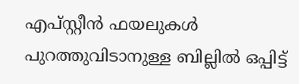എപ്സ്റ്റീൻ ഫയലുകൾ പുറത്തുവിടാനുള്ള ബില്ലിൽ ഒപ്പിട്ട്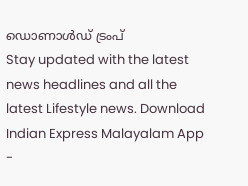ഡൊണാൾഡ് ട്രംപ്
Stay updated with the latest news headlines and all the latest Lifestyle news. Download Indian Express Malayalam App -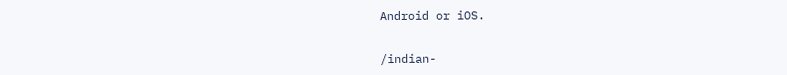Android or iOS.


/indian-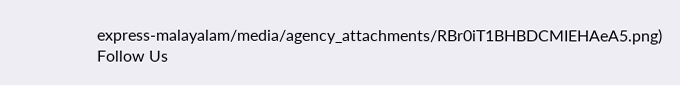express-malayalam/media/agency_attachments/RBr0iT1BHBDCMIEHAeA5.png)
Follow Us